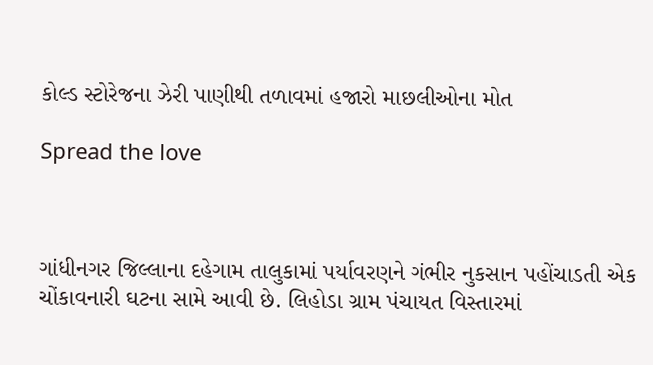કોલ્ડ સ્ટોરેજના ઝેરી પાણીથી તળાવમાં હજારો માછલીઓના મોત

Spread the love



ગાંધીનગર જિલ્લાના દહેગામ તાલુકામાં પર્યાવરણને ગંભીર નુકસાન પહોંચાડતી એક ચોંકાવનારી ઘટના સામે આવી છે. લિહોડા ગ્રામ પંચાયત વિસ્તારમાં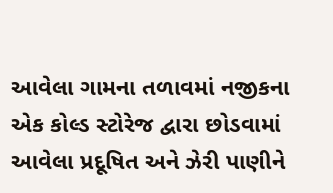આવેલા ગામના તળાવમાં નજીકના એક કોલ્ડ સ્ટોરેજ દ્વારા છોડવામાં આવેલા પ્રદૂષિત અને ઝેરી પાણીને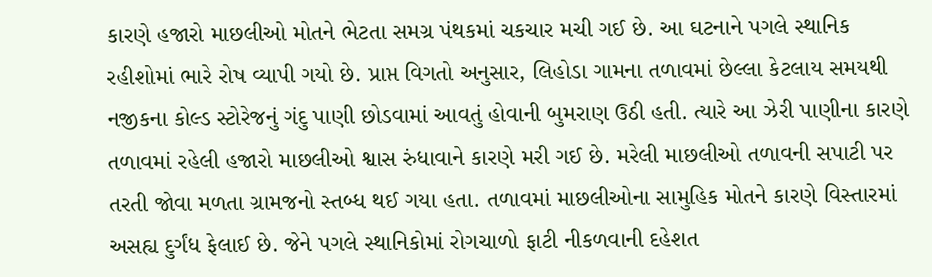કારણે હજારો માછલીઓ મોતને ભેટતા સમગ્ર પંથકમાં ચકચાર મચી ગઈ છે. આ ઘટનાને પગલે સ્થાનિક રહીશોમાં ભારે રોષ વ્યાપી ગયો છે. પ્રાપ્ત વિગતો અનુસાર, લિહોડા ગામના તળાવમાં છેલ્લા કેટલાય સમયથી નજીકના કોલ્ડ સ્ટોરેજનું ગંદુ પાણી છોડવામાં આવતું હોવાની બુમરાણ ઉઠી હતી. ત્યારે આ ઝેરી પાણીના કારણે તળાવમાં રહેલી હજારો માછલીઓ શ્વાસ રુંધાવાને કારણે મરી ગઈ છે. મરેલી માછલીઓ તળાવની સપાટી પર તરતી જોવા મળતા ગ્રામજનો સ્તબ્ધ થઈ ગયા હતા. તળાવમાં માછલીઓના સામુહિક મોતને કારણે વિસ્તારમાં અસહ્ય દુર્ગંધ ફેલાઈ છે. જેને પગલે સ્થાનિકોમાં રોગચાળો ફાટી નીકળવાની દહેશત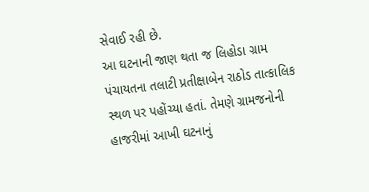સેવાઈ રહી છે.
આ ઘટનાની જાણ થતા જ લિહોડા ગ્રામ પંચાયતના તલાટી પ્રતીક્ષાબેન રાઠોડ તાત્કાલિક સ્થળ પર પહોંચ્યા હતાં. તેમણે ગ્રામજનોની હાજરીમાં આખી ઘટનાનું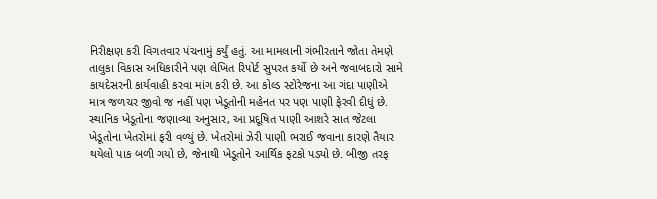નિરીક્ષણ કરી વિગતવાર પંચનામું કર્યું હતું. આ મામલાની ગંભીરતાને જોતા તેમણે તાલુકા વિકાસ અધિકારીને પણ લેખિત રિપોર્ટ સુપરત કર્યો છે અને જવાબદારો સામે કાયદેસરની કાર્યવાહી કરવા માંગ કરી છે. આ કોલ્ડ સ્ટોરેજના આ ગંદા પાણીએ માત્ર જળચર જીવો જ નહીં પણ ખેડૂતોની મહેનત પર પણ પાણી ફેરવી દીધું છે. સ્થાનિક ખેડૂતોના જણાવ્યા અનુસાર, આ પ્રદૂષિત પાણી આશરે સાત જેટલા ખેડૂતોના ખેતરોમાં ફરી વળ્યું છે. ખેતરોમાં ઝેરી પાણી ભરાઈ જવાના કારણે તૈયાર થયેલો પાક બળી ગયો છે, જેનાથી ખેડૂતોને આર્થિક ફટકો પડ્યો છે. બીજી તરફ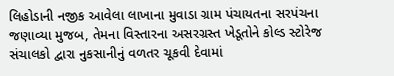લિહોડાની નજીક આવેલા લાખાના મુવાડા ગ્રામ પંચાયતના સરપંચના જણાવ્યા મુજબ, તેમના વિસ્તારના અસરગ્રસ્ત ખેડૂતોને કોલ્ડ સ્ટોરેજ સંચાલકો દ્વારા નુકસાનીનું વળતર ચૂકવી દેવામાં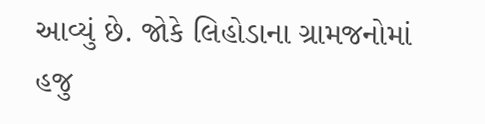આવ્યું છે. જોકે લિહોડાના ગ્રામજનોમાં હજુ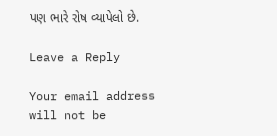પણ ભારે રોષ વ્યાપેલો છે.

Leave a Reply

Your email address will not be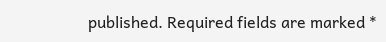published. Required fields are marked *